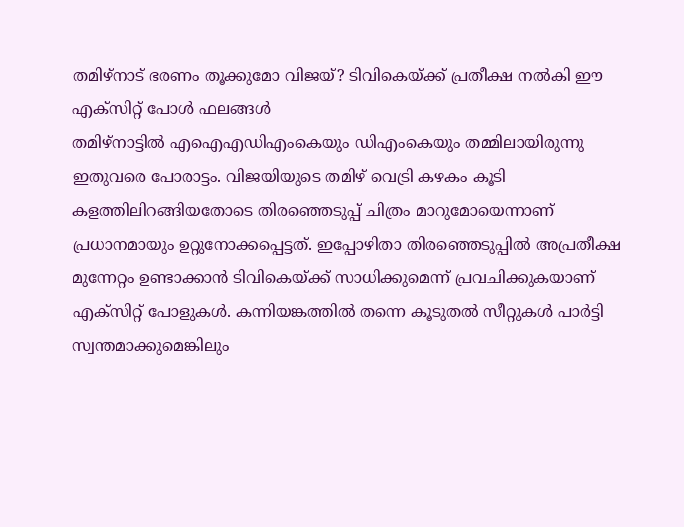തമിഴ്നാട് ഭരണം തൂക്കുമോ വിജയ്? ടിവികെയ്ക്ക് പ്രതീക്ഷ നൽകി ഈ എക്സിറ്റ് പോൾ ഫലങ്ങൾ
തമിഴ്നാട്ടിൽ എഐഎഡിഎംകെയും ഡിഎംകെയും തമ്മിലായിരുന്നു ഇതുവരെ പോരാട്ടം. വിജയിയുടെ തമിഴ് വെട്രി കഴകം കൂടി കളത്തിലിറങ്ങിയതോടെ തിരഞ്ഞെടുപ്പ് ചിത്രം മാറുമോയെന്നാണ് പ്രധാനമായും ഉറ്റുനോക്കപ്പെട്ടത്. ഇപ്പോഴിതാ തിരഞ്ഞെടുപ്പിൽ അപ്രതീക്ഷ മുന്നേറ്റം ഉണ്ടാക്കാൻ ടിവികെയ്ക്ക് സാധിക്കുമെന്ന് പ്രവചിക്കുകയാണ് എക്സിറ്റ് പോളുകൾ. കന്നിയങ്കത്തിൽ തന്നെ കൂടുതൽ സീറ്റുകൾ പാർട്ടി സ്വന്തമാക്കുമെങ്കിലും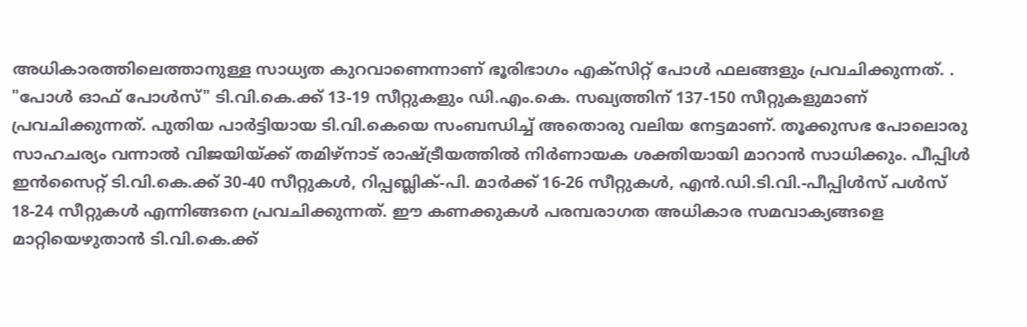അധികാരത്തിലെത്താനുള്ള സാധ്യത കുറവാണെന്നാണ് ഭൂരിഭാഗം എക്സിറ്റ് പോൾ ഫലങ്ങളും പ്രവചിക്കുന്നത്. .
"പോൾ ഓഫ് പോൾസ്" ടി.വി.കെ.ക്ക് 13-19 സീറ്റുകളും ഡി.എം.കെ. സഖ്യത്തിന് 137-150 സീറ്റുകളുമാണ് പ്രവചിക്കുന്നത്. പുതിയ പാർട്ടിയായ ടി.വി.കെയെ സംബന്ധിച്ച് അതൊരു വലിയ നേട്ടമാണ്. തൂക്കുസഭ പോലൊരു സാഹചര്യം വന്നാൽ വിജയിയ്ക്ക് തമിഴ്നാട് രാഷ്ട്രീയത്തിൽ നിർണായക ശക്തിയായി മാറാൻ സാധിക്കും. പീപ്പിൾ ഇൻസൈറ്റ് ടി.വി.കെ.ക്ക് 30-40 സീറ്റുകൾ, റിപ്പബ്ലിക്-പി. മാർക്ക് 16-26 സീറ്റുകൾ, എൻ.ഡി.ടി.വി.-പീപ്പിൾസ് പൾസ് 18-24 സീറ്റുകൾ എന്നിങ്ങനെ പ്രവചിക്കുന്നത്. ഈ കണക്കുകൾ പരമ്പരാഗത അധികാര സമവാക്യങ്ങളെ മാറ്റിയെഴുതാൻ ടി.വി.കെ.ക്ക്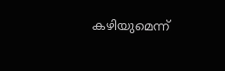കഴിയുമെന്ന്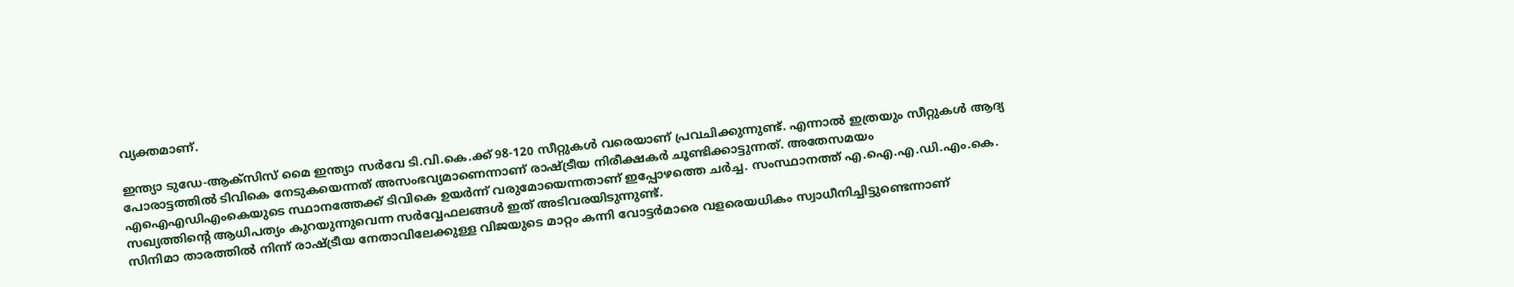വ്യക്തമാണ്.

ഇന്ത്യാ ടുഡേ-ആക്സിസ് മൈ ഇന്ത്യാ സർവേ ടി.വി.കെ.ക്ക് 98-120 സീറ്റുകൾ വരെയാണ് പ്രവചിക്കുന്നുണ്ട്. എന്നാൽ ഇത്രയും സീറ്റുകൾ ആദ്യ പോരാട്ടത്തിൽ ടിവികെ നേടുകയെന്നത് അസംഭവ്യമാണെന്നാണ് രാഷ്ട്രീയ നിരീക്ഷകർ ചൂണ്ടിക്കാട്ടുന്നത്. അതേസമയം എഐഎഡിഎംകെയുടെ സ്ഥാനത്തേക്ക് ടിവികെ ഉയർന്ന് വരുമോയെന്നതാണ് ഇപ്പോഴത്തെ ചർച്ച. സംസ്ഥാനത്ത് എ.ഐ.എ.ഡി.എം.കെ. സഖ്യത്തിന്റെ ആധിപത്യം കുറയുന്നുവെന്ന സർവ്വേഫലങ്ങൾ ഇത് അടിവരയിടുന്നുണ്ട്.
സിനിമാ താരത്തിൽ നിന്ന് രാഷ്ട്രീയ നേതാവിലേക്കുള്ള വിജയുടെ മാറ്റം കന്നി വോട്ടർമാരെ വളരെയധികം സ്വാധീനിച്ചിട്ടുണ്ടെന്നാണ്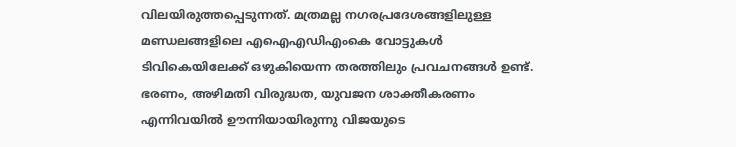വിലയിരുത്തപ്പെടുന്നത്. മത്രമല്ല നഗരപ്രദേശങ്ങളിലുള്ള മണ്ഡലങ്ങളിലെ എഐഎഡിഎംകെ വോട്ടുകൾ ടിവികെയിലേക്ക് ഒഴുകിയെന്ന തരത്തിലും പ്രവചനങ്ങൾ ഉണ്ട്.
ഭരണം, അഴിമതി വിരുദ്ധത, യുവജന ശാക്തീകരണം എന്നിവയിൽ ഊന്നിയായിരുന്നു വിജയുടെ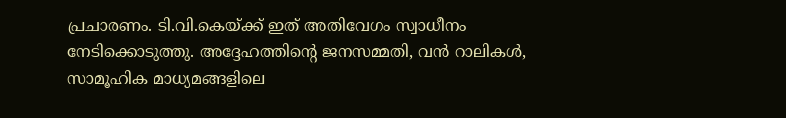പ്രചാരണം. ടി.വി.കെയ്ക്ക് ഇത് അതിവേഗം സ്വാധീനം നേടിക്കൊടുത്തു. അദ്ദേഹത്തിന്റെ ജനസമ്മതി, വൻ റാലികൾ, സാമൂഹിക മാധ്യമങ്ങളിലെ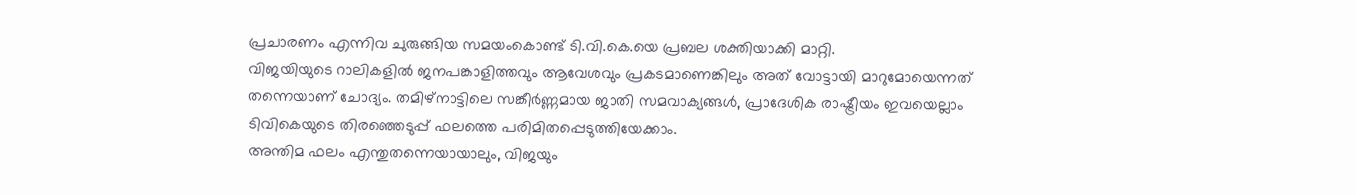പ്രചാരണം എന്നിവ ചുരുങ്ങിയ സമയംകൊണ്ട് ടി.വി.കെ.യെ പ്രബല ശക്തിയാക്കി മാറ്റി.
വിജയിയുടെ റാലികളിൽ ജനപങ്കാളിത്തവും ആവേശവും പ്രകടമാണെങ്കിലും അത് വോട്ടായി മാറുമോയെന്നത് തന്നെയാണ് ചോദ്യം. തമിഴ്നാട്ടിലെ സങ്കീർണ്ണമായ ജാതി സമവാക്യങ്ങൾ, പ്രാദേശിക രാഷ്ട്രീയം ഇവയെല്ലാം ടിവികെയുടെ തിരഞ്ഞെടുപ്പ് ഫലത്തെ പരിമിതപ്പെടുത്തിയേക്കാം.
അന്തിമ ഫലം എന്തുതന്നെയായാലും, വിജയും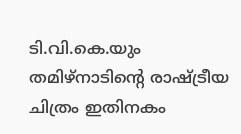ടി.വി.കെ.യും തമിഴ്നാടിന്റെ രാഷ്ട്രീയ ചിത്രം ഇതിനകം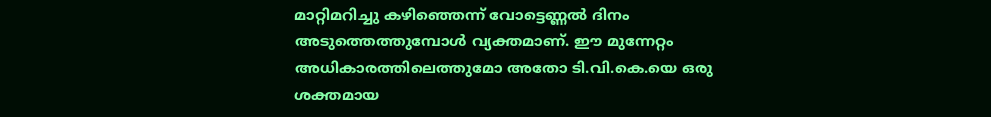മാറ്റിമറിച്ചു കഴിഞ്ഞെന്ന് വോട്ടെണ്ണൽ ദിനം അടുത്തെത്തുമ്പോൾ വ്യക്തമാണ്. ഈ മുന്നേറ്റം അധികാരത്തിലെത്തുമോ അതോ ടി.വി.കെ.യെ ഒരു ശക്തമായ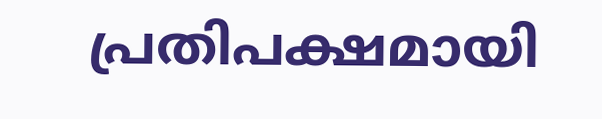പ്രതിപക്ഷമായി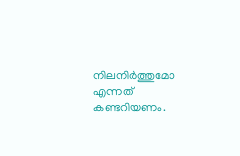നിലനിർത്തുമോ എന്നത് കണ്ടറിയണം.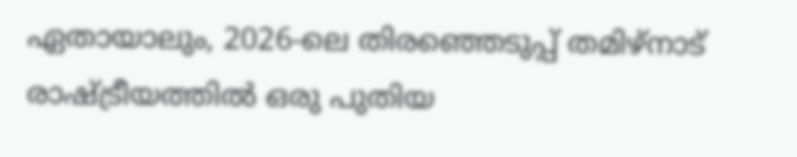ഏതായാലും, 2026-ലെ തിരഞ്ഞെടുപ്പ് തമിഴ്നാട് രാഷ്ട്രീയത്തിൽ ഒരു പുതിയ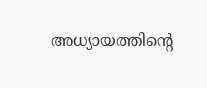അധ്യായത്തിന്റെ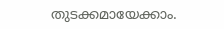തുടക്കമായേക്കാം.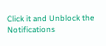Click it and Unblock the Notifications